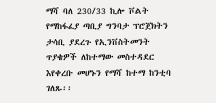ማሻ ባለ 230/33 ኪሎ ቮልት የማከፋፈያ ጣቢያ ግንባታ ፕሮጀክትን ታሳቢ ያደረጉ የኢንቨስትመንት ጥያቄዎች ለከተማው መስተዳደር እየቀረቡ መሆኑን የማሻ ከተማ ከንቲባ ገለጹ፡፡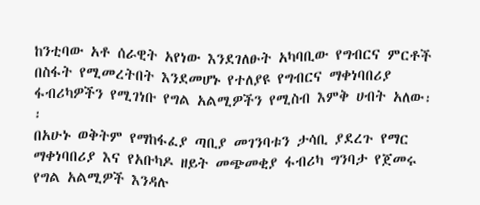ከንቲባው አቶ ሰራዊት አየነው እንደገለፁት አካባቢው የግብርና ምርቶች በስፋት የሚመረትበት እንደመሆኑ የተለያዩ የግብርና ማቀነባበሪያ ፋብሪካዎችን የሚገነቡ የግል አልሚዎችን የሚስብ እምቅ ሀብት አለው፡፡
በአሁኑ ወቅትም የማከፋፈያ ጣቢያ መገንባቱን ታሳቢ ያደረጉ የማር ማቀነባበሪያ እና የአቡካዶ ዘይት መጭመቂያ ፋብሪካ ግንባታ የጀመሩ የግል አልሚዎች እንዳሉ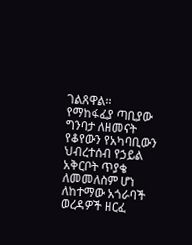ገልጸዋል፡፡
የማከፋፈያ ጣቢያው ግንባታ ለዘመናት የቆየውን የአካባቢውን ህብረተሰብ የኃይል አቅርቦት ጥያቄ ለመመለስም ሆነ ለከተማው አጎራባች ወረዳዎች ዘርፈ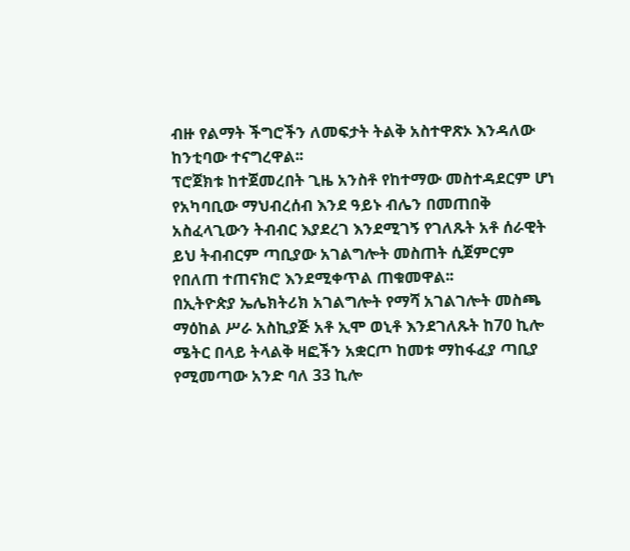ብዙ የልማት ችግሮችን ለመፍታት ትልቅ አስተዋጽኦ እንዳለው ከንቲባው ተናግረዋል፡፡
ፕሮጀክቱ ከተጀመረበት ጊዜ አንስቶ የከተማው መስተዳደርም ሆነ የአካባቢው ማህብረሰብ እንደ ዓይኑ ብሌን በመጠበቅ አስፈላጊውን ትብብር እያደረገ እንደሚገኝ የገለጹት አቶ ሰራዊት ይህ ትብብርም ጣቢያው አገልግሎት መስጠት ሲጀምርም የበለጠ ተጠናክሮ እንደሚቀጥል ጠቁመዋል፡፡
በኢትዮጵያ ኤሌክትሪክ አገልግሎት የማሻ አገልገሎት መስጫ ማዕከል ሥራ አስኪያጅ አቶ ኢሞ ወኒቶ እንደገለጹት ከ70 ኪሎ ሜትር በላይ ትላልቅ ዛፎችን አቋርጦ ከመቱ ማከፋፈያ ጣቢያ የሚመጣው አንድ ባለ 33 ኪሎ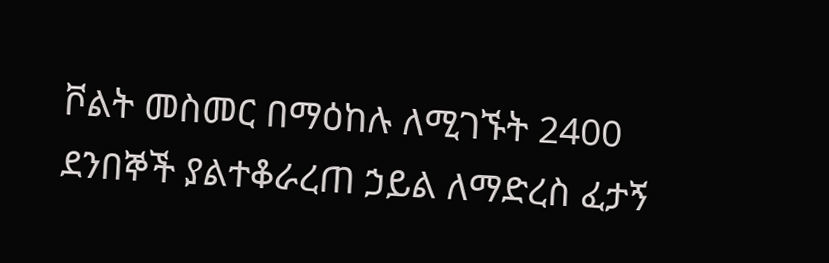ቮልት መስመር በማዕከሉ ለሚገኙት 2400 ደንበኞች ያልተቆራረጠ ኃይል ለማድረስ ፈታኝ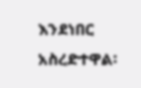እንደነበር አስረድተዋል፡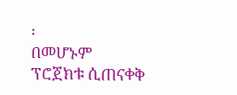፡
በመሆኑም ፕሮጀክቱ ሲጠናቀቅ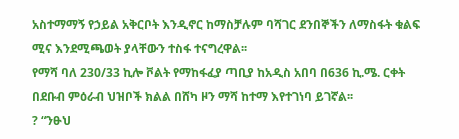አስተማማኝ የኃይል አቅርቦት እንዲኖር ከማስቻሉም ባሻገር ደንበኞችን ለማስፋት ቁልፍ ሚና እንደሚጫወት ያላቸውን ተስፋ ተናግረዋል፡፡
የማሻ ባለ 230/33 ኪሎ ቮልት የማከፋፈያ ጣቢያ ከአዲስ አበባ በ636 ኪ.ሜ. ርቀት በደቡብ ምዕራብ ህዝቦች ክልል በሸካ ዞን ማሻ ከተማ እየተገነባ ይገኛል፡፡
? “ንፁህ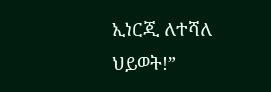ኢነርጂ ለተሻለ ህይወት!”